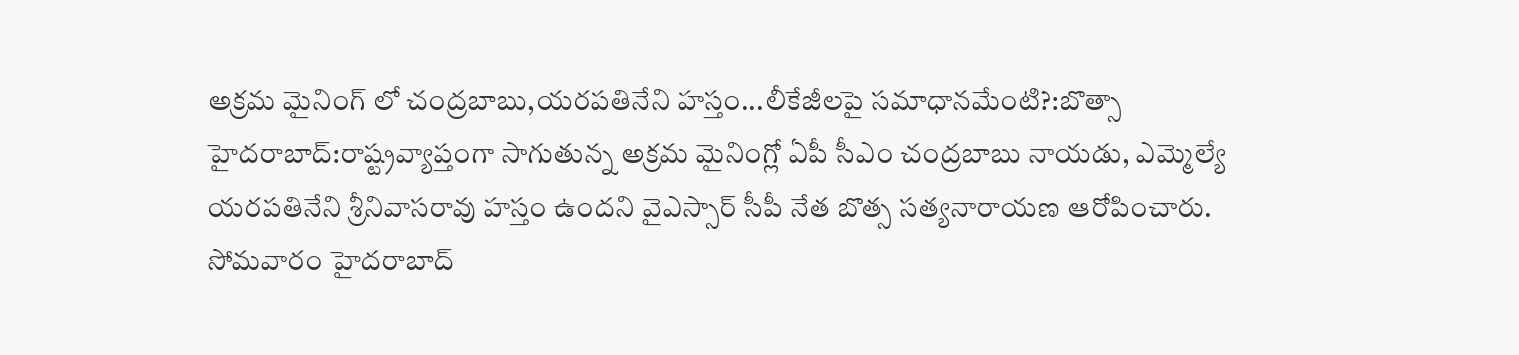అక్రమ మైనింగ్ లో చంద్రబాబు,యరపతినేని హస్తం...లీకేజీలపై సమాధానమేంటి?:బొత్సా
హైదరాబాద్:రాష్ట్రవ్యాప్తంగా సాగుతున్న అక్రమ మైనింగ్లో ఏపీ సీఎం చంద్రబాబు నాయడు, ఎమ్మెల్యే యరపతినేని శ్రీనివాసరావు హస్తం ఉందని వైఎస్సార్ సీపీ నేత బొత్స సత్యనారాయణ ఆరోపించారు.
సోమవారం హైదరాబాద్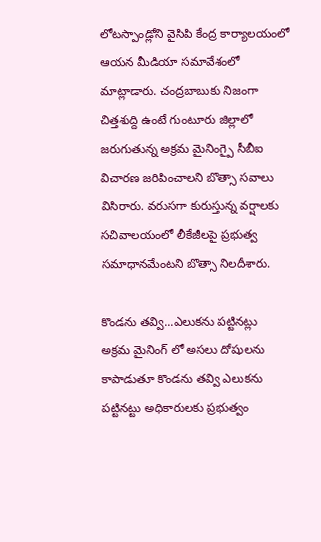లోటస్పాండ్లోని వైసిపి కేంద్ర కార్యాలయంలో ఆయన మీడియా సమావేశంలో మాట్లాడారు. చంద్రబాబుకు నిజంగా చిత్తశుద్ది ఉంటే గుంటూరు జిల్లాలో జరుగుతున్న అక్రమ మైనింగ్పై సీబీఐ విచారణ జరిపించాలని బొత్సా సవాలు విసిరారు. వరుసగా కురుస్తున్న వర్షాలకు సచివాలయంలో లీకేజీలపై ప్రభుత్వ సమాధానమేంటని బొత్సా నిలదీశారు.

కొండను తవ్వి...ఎలుకను పట్టినట్లు
అక్రమ మైనింగ్ లో అసలు దోషులను కాపాడుతూ కొండను తవ్వి ఎలుకను పట్టినట్టు అధికారులకు ప్రభుత్వం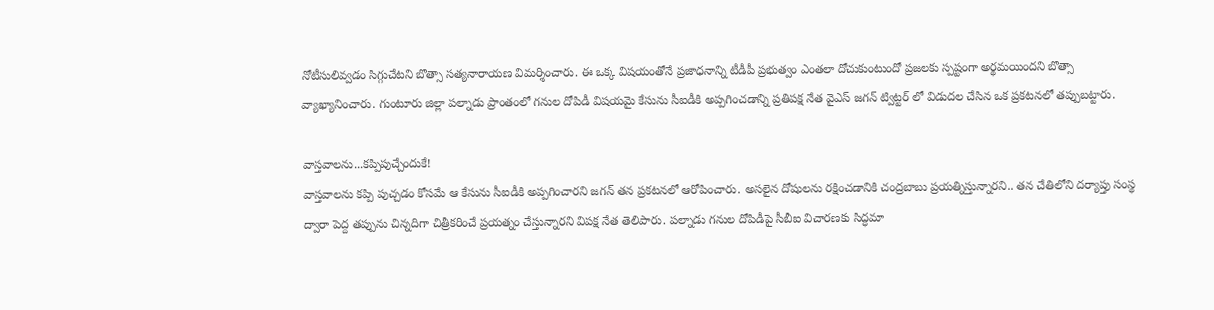నోటీసులివ్వడం సిగ్గుచేటని బొత్సా సత్యనారాయణ విమర్శించారు. ఈ ఒక్క విషయంతోనే ప్రజాధనాన్ని టీడీపీ ప్రభుత్వం ఎంతలా దోచుకుంటుందో ప్రజలకు స్పష్టంగా అర్థమయిందని బొత్సా వ్యాఖ్యానించారు. గుంటూరు జిల్లా పల్నాడు ప్రాంతంలో గనుల దోపిడీ విషయమై కేసును సీఐడీకి అప్పగించడాన్ని ప్రతిపక్ష నేత వైఎస్ జగన్ ట్విట్టర్ లో విడుదల చేసిన ఒక ప్రకటనలో తప్పుబట్టారు.

వాస్తవాలను...కప్పిపుచ్చేందుకే!
వాస్తవాలను కప్పి పుచ్చడం కోసమే ఆ కేసును సీఐడీకి అప్పగించారని జగన్ తన ప్రకటనలో ఆరోపించారు. అసలైన దోషులను రక్షించడానికి చంద్రబాబు ప్రయత్నిస్తున్నారని.. తన చేతిలోని దర్యాప్తు సంస్థ ద్వారా పెద్ద తప్పును చిన్నదిగా చిత్రీకరించే ప్రయత్నం చేస్తున్నారని విపక్ష నేత తెలిపారు. పల్నాడు గనుల దోపిడీపై సీబీఐ విచారణకు సిద్ధమా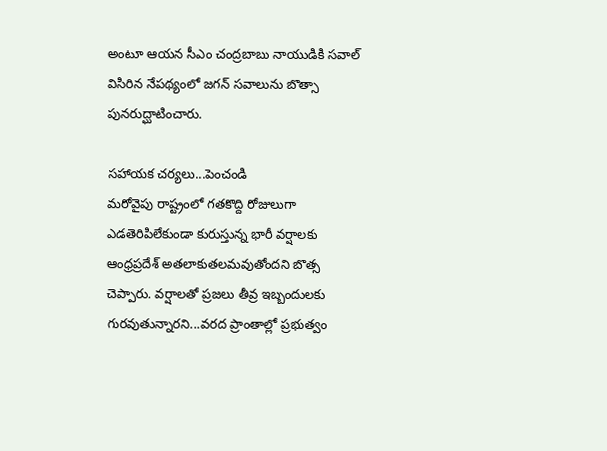అంటూ ఆయన సీఎం చంద్రబాబు నాయుడికి సవాల్ విసిరిన నేపథ్యంలో జగన్ సవాలును బొత్సా పునరుద్ఘాటించారు.

సహాయక చర్యలు...పెంచండి
మరోవైపు రాష్ట్రంలో గతకొద్ది రోజులుగా ఎడతెరిపిలేకుండా కురుస్తున్న భారీ వర్షాలకు ఆంధ్రప్రదేశ్ అతలాకుతలమవుతోందని బొత్స చెప్పారు. వర్షాలతో ప్రజలు తీవ్ర ఇబ్బందులకు గురవుతున్నారని...వరద ప్రాంతాల్లో ప్రభుత్వం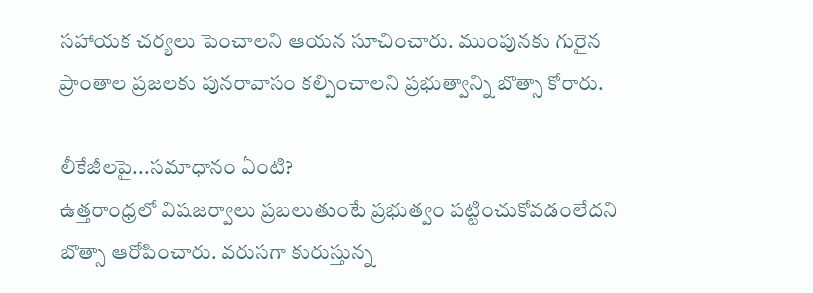సహాయక చర్యలు పెంచాలని ఆయన సూచించారు. ముంపునకు గురైన ప్రాంతాల ప్రజలకు పునరావాసం కల్పించాలని ప్రభుత్వాన్ని బొత్సా కోరారు.

లీకేజీలపై...సమాధానం ఏంటి?
ఉత్తరాంధ్రలో విషజర్వాలు ప్రబలుతుంటే ప్రభుత్వం పట్టించుకోవడంలేదని బొత్సా ఆరోపించారు. వరుసగా కురుస్తున్న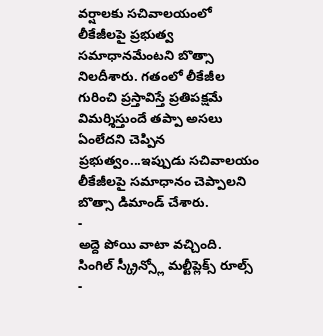వర్షాలకు సచివాలయంలో లీకేజీలపై ప్రభుత్వ సమాధానమేంటని బొత్సా నిలదీశారు. గతంలో లీకేజీల గురించి ప్రస్తావిస్తే ప్రతిపక్షమే విమర్శిస్తుందే తప్పా అసలు ఏంలేదని చెప్పిన ప్రభుత్వం...ఇప్పుడు సచివాలయం లీకేజీలపై సమాధానం చెప్పాలని బొత్సా డిమాండ్ చేశారు.
-
అద్దె పోయి వాటా వచ్చింది. సింగిల్ స్క్రీన్స్లో మల్టీప్లెక్స్ రూల్స్ -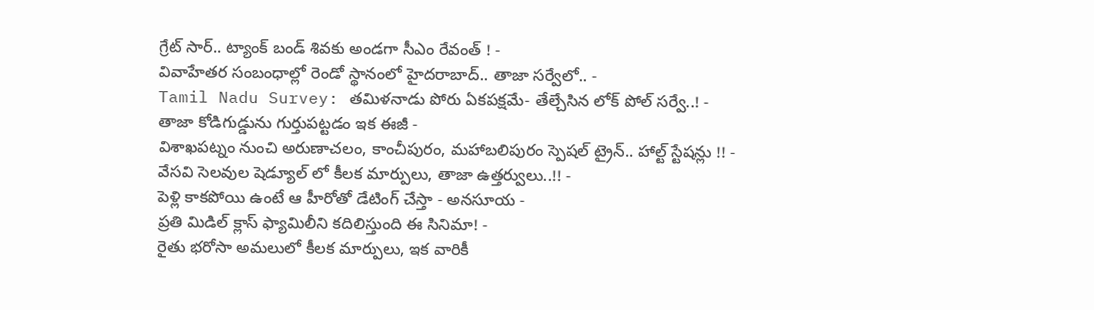గ్రేట్ సార్.. ట్యాంక్ బండ్ శివకు అండగా సీఎం రేవంత్ ! -
వివాహేతర సంబంధాల్లో రెండో స్థానంలో హైదరాబాద్.. తాజా సర్వేలో.. -
Tamil Nadu Survey: తమిళనాడు పోరు ఏకపక్షమే- తేల్చేసిన లోక్ పోల్ సర్వే..! -
తాజా కోడిగుడ్డును గుర్తుపట్టడం ఇక ఈజీ -
విశాఖపట్నం నుంచి అరుణాచలం, కాంచీపురం, మహాబలిపురం స్పెషల్ ట్రైన్.. హాల్ట్ స్టేషన్లు !! -
వేసవి సెలవుల షెడ్యూల్ లో కీలక మార్పులు, తాజా ఉత్తర్వులు..!! -
పెళ్లి కాకపోయి ఉంటే ఆ హీరోతో డేటింగ్ చేస్తా - అనసూయ -
ప్రతి మిడిల్ క్లాస్ ఫ్యామిలీని కదిలిస్తుంది ఈ సినిమా! -
రైతు భరోసా అమలులో కీలక మార్పులు, ఇక వారికీ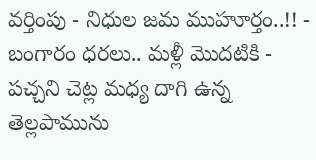వర్తింపు - నిధుల జమ ముహూర్తం..!! -
బంగారం ధరలు.. మళ్లీ మొదటికి -
పచ్చని చెట్ల మధ్య దాగి ఉన్న తెల్లపామును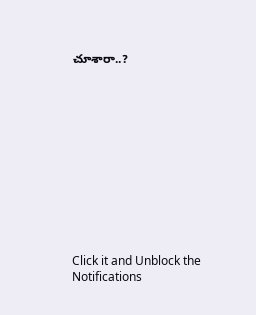చూశారా..?












Click it and Unblock the Notifications